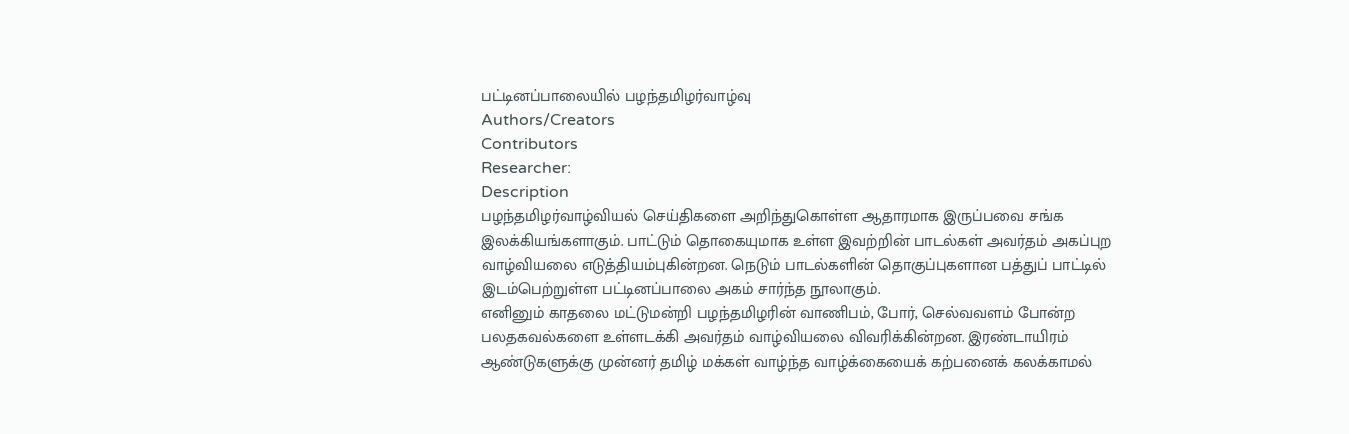பட்டினப்பாலையில் பழந்தமிழர்வாழ்வு
Authors/Creators
Contributors
Researcher:
Description
பழந்தமிழர்வாழ்வியல் செய்திகளை அறிந்துகொள்ள ஆதாரமாக இருப்பவை சங்க இலக்கியங்களாகும். பாட்டும் தொகையுமாக உள்ள இவற்றின் பாடல்கள் அவர்தம் அகப்புற வாழ்வியலை எடுத்தியம்புகின்றன. நெடும் பாடல்களின் தொகுப்புகளான பத்துப் பாட்டில் இடம்பெற்றுள்ள பட்டினப்பாலை அகம் சார்ந்த நூலாகும்.
எனினும் காதலை மட்டுமன்றி பழந்தமிழரின் வாணிபம், போர், செல்வவளம் போன்ற பலதகவல்களை உள்ளடக்கி அவர்தம் வாழ்வியலை விவரிக்கின்றன. இரண்டாயிரம் ஆண்டுகளுக்கு முன்னர் தமிழ் மக்கள் வாழ்ந்த வாழ்க்கையைக் கற்பனைக் கலக்காமல்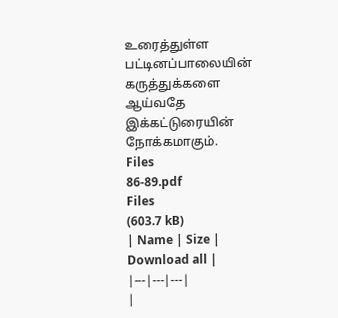உரைத்துள்ள பட்டினப்பாலையின் கருத்துக்களை ஆய்வதே இக்கட்டுரையின் நோக்கமாகும்.
Files
86-89.pdf
Files
(603.7 kB)
| Name | Size | Download all |
|---|---|---|
|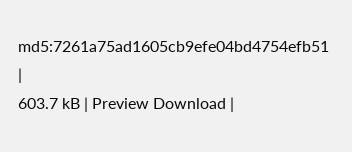md5:7261a75ad1605cb9efe04bd4754efb51
|
603.7 kB | Preview Download |